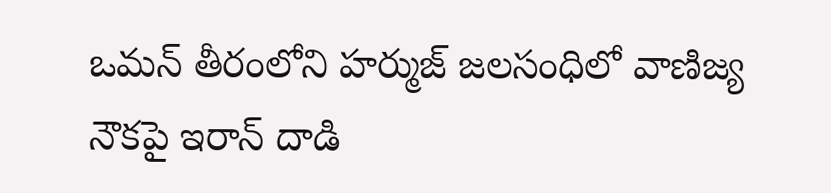ఒమన్ తీరంలోని హర్ముజ్ జలసంధిలో వాణిజ్య నౌకపై ఇరాన్ దాడి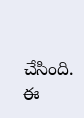చేసింది. ఈ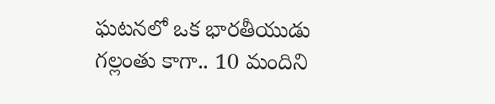ఘటనలో ఒక భారతీయుడు గల్లంతు కాగా.. 10 మందిని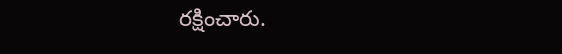రక్షించారు.